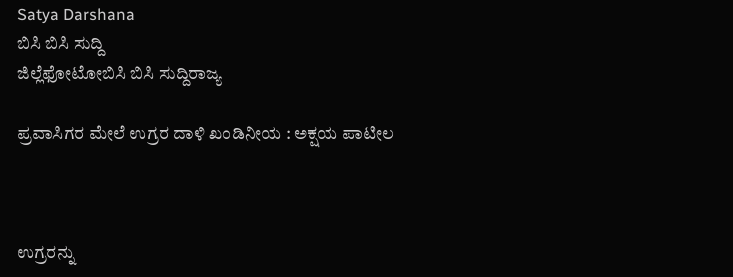Satya Darshana
ಬಿಸಿ ಬಿಸಿ ಸುದ್ದಿ
ಜಿಲ್ಲೆಫೋಟೋಬಿಸಿ ಬಿಸಿ ಸುದ್ದಿರಾಜ್ಯ

ಪ್ರವಾಸಿಗರ ಮೇಲೆ ಉಗ್ರರ ದಾಳಿ ಖಂಡಿನೀಯ : ಅಕ್ಷಯ ಪಾಟೀಲ



ಉಗ್ರರನ್ನು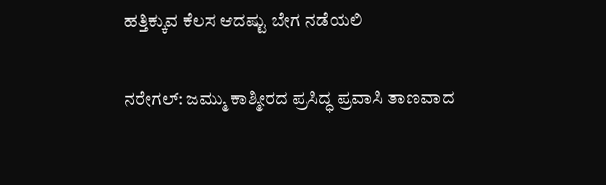ಹತ್ತಿಕ್ಕುವ ಕೆಲಸ ಆದಷ್ಟು ಬೇಗ ನಡೆಯಲಿ

ನರೇಗಲ್: ಜಮ್ಮು ಕಾಶ್ಮೀರದ ಪ್ರಸಿದ್ಧ ಪ್ರವಾಸಿ ತಾಣವಾದ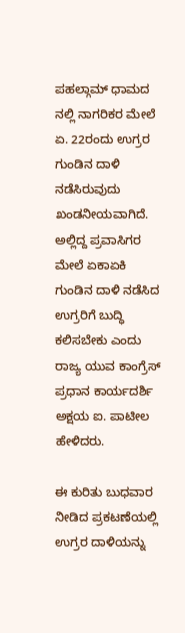ಪಹಲ್ಗಾಮ್‌ ಧಾಮದ ನಲ್ಲಿ ನಾಗರಿಕರ ಮೇಲೆ ಏ. 22ರಂದು ಉಗ್ರರ ಗುಂಡಿನ ದಾಳಿ ನಡೆಸಿರುವುದು ಖಂಡನೀಯವಾಗಿದೆ. ಅಲ್ಲಿದ್ದ ಪ್ರವಾಸಿಗರ ಮೇಲೆ ಏಕಾಏಕಿ ಗುಂಡಿನ ದಾಳಿ ನಡೆಸಿದ ಉಗ್ರರಿಗೆ ಬುದ್ಧಿ ಕಲಿಸಬೇಕು ಎಂದು ರಾಜ್ಯ ಯುವ ಕಾಂಗ್ರೆಸ್ ಪ್ರಧಾನ ಕಾರ್ಯದರ್ಶಿ ಅಕ್ಷಯ ಐ. ಪಾಟೀಲ ಹೇಳಿದರು.

ಈ ಕುರಿತು ಬುಧವಾರ ನೀಡಿದ ಪ್ರಕಟಣೆಯಲ್ಲಿ ಉಗ್ರರ ದಾಳಿಯನ್ನು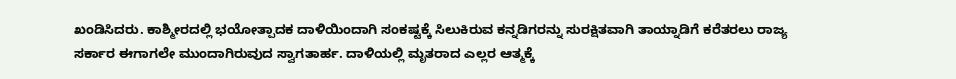ಖಂಡಿಸಿದರು. ಕಾಶ್ಮೀರದಲ್ಲಿ ಭಯೋತ್ಪಾದಕ ದಾಳಿಯಿಂದಾಗಿ ಸಂಕಷ್ಟಕ್ಕೆ ಸಿಲುಕಿರುವ ಕನ್ನಡಿಗರನ್ನು ಸುರಕ್ಷಿತವಾಗಿ ತಾಯ್ನಾಡಿಗೆ ಕರೆತರಲು ರಾಜ್ಯ ಸರ್ಕಾರ ಈಗಾಗಲೇ ಮುಂದಾಗಿರುವುದ ಸ್ವಾಗತಾರ್ಹ. ದಾಳಿಯಲ್ಲಿ ಮೃತರಾದ ಎಲ್ಲರ ಆತ್ಮಕ್ಕೆ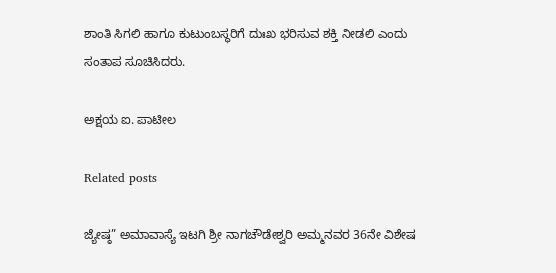ಶಾಂತಿ ಸಿಗಲಿ ಹಾಗೂ ಕುಟುಂಬಸ್ಥರಿಗೆ ದುಃಖ ಭರಿಸುವ ಶಕ್ತಿ ನೀಡಲಿ ಎಂದು ಸಂತಾಪ ಸೂಚಿಸಿದರು.

ಅಕ್ಷಯ ಐ. ಪಾಟೀಲ

Related posts

ಜ್ಯೇಷ್ಠ” ಅಮಾವಾಸ್ಯೆ ಇಟಗಿ ಶ್ರೀ ನಾಗಚೌಡೇಶ್ವರಿ ಅಮ್ಮನವರ 36ನೇ ವಿಶೇಷ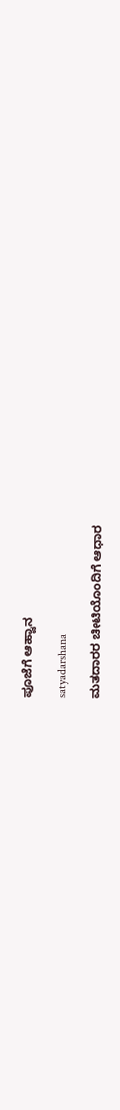ಪೂಜೆಗೆ ಆಹ್ವಾನ

satyadarshana

ಮತದಾರರ ಚೀಟಿಯೊಂದಿಗೆ ಆಧಾರ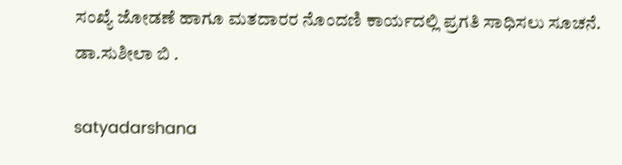ಸಂಖ್ಯೆ ಜೋಡಣೆ ಹಾಗೂ ಮತದಾರರ ನೊಂದಣಿ ಕಾರ್ಯದಲ್ಲಿ ಪ್ರಗತಿ ಸಾಧಿಸಲು ಸೂಚನೆ. ಡಾ.ಸುಶೀಲಾ ಬಿ .

satyadarshana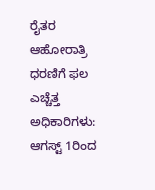ರೈತರ ಆಹೋರಾತ್ರಿ ಧರಣಿಗೆ ಫಲ ಎಚ್ಚೆತ್ತ ಅಧಿಕಾರಿಗಳು: ಆಗಸ್ಟ್ 1ರಿಂದ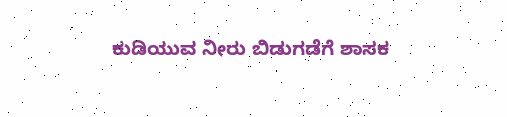ಕುಡಿಯುವ ನೀರು ಬಿಡುಗಡೆಗೆ ಶಾಸಕ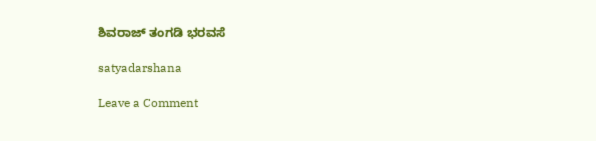ಶಿವರಾಜ್ ತಂಗಡಿ ಭರವಸೆ

satyadarshana

Leave a Comment